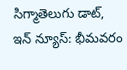సిగ్మాతెలుగు డాట్, ఇన్ న్యూస్: భీమవరం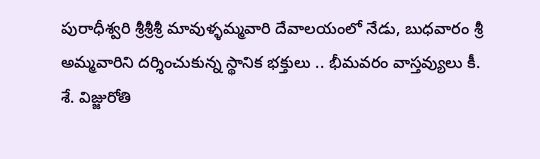పురాధీశ్వరి శ్రీశ్రీశ్రీ మావుళ్ళమ్మవారి దేవాలయంలో నేడు, బుధవారం శ్రీ అమ్మవారిని దర్శించుకున్న స్థానిక భక్తులు .. భీమవరం వాస్తవ్యులు కీ. శే. విజ్జురోతి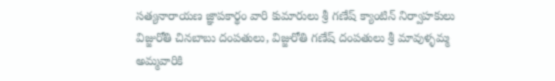సత్యనారాయణ జ్ఞాపకార్థం వారి కుమారులు శ్రీ గణేష్ క్యాంటిన్ నిర్వాహకులు విజ్జురోతి చినబాబు దంపతులు, విజ్జురోతి గణేష్ దంపతులు శ్రీ మావుళ్ళమ్మ అమ్మవారికి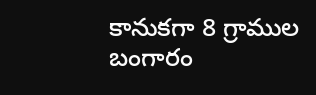కానుకగా 8 గ్రాముల బంగారం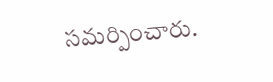సమర్పించారు.